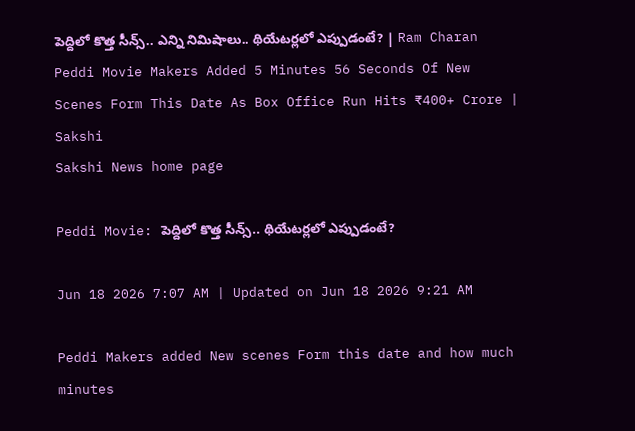పెద్దిలో కొత్త సీన్స్.. ఎన్ని నిమిషాలు.. థియేటర్లలో ఎప్పుడంటే? | Ram Charan Peddi Movie Makers Added 5 Minutes 56 Seconds Of New Scenes Form This Date As Box Office Run Hits ₹400+ Crore | Sakshi
Sakshi News home page

Peddi Movie: పెద్దిలో కొత్త సీన్స్.. థియేటర్లలో ఎప్పుడంటే?

Jun 18 2026 7:07 AM | Updated on Jun 18 2026 9:21 AM

Peddi Makers added New scenes Form this date and how much minutes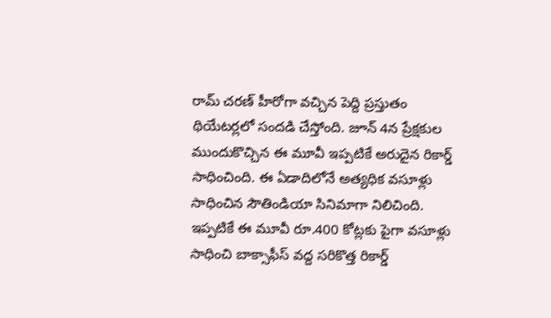రామ్ చరణ్ హీరోగా వచ్చిన పెద్ది ప్రస్తుతం థియేటర్లలో సందడి చేస్తోంది. జూన్ 4న ప్రేక్షకుల ముందుకొచ్చిన ఈ మూవీ ఇప్పటికే అరుదైన రికార్డ్ సాధించింది. ఈ ఏడాదిలోనే ‍అత్యధిక వసూళ్లు సాధించిన సౌతిండియా సినిమాగా నిలిచింది. ఇప్పటికే ఈ మూవీ రూ.400 కోట్లకు పైగా వసూళ్లు సాధించి బాక్సాఫీస్ వద్ద సరికొత్త రికార్డ్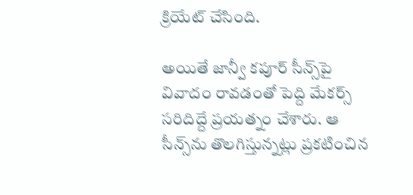క్రియేట్ చేసింది.

అయితే జాన్వీ కపూర్‌ సీన్స్‌పై వివాదం రావడంతో పెద్ది మేకర్స్ సరిదిద్దే ప్రయత్నం చేశారు. ఆ సీన్స్‌ను తొలగిస్తున్నట్లు ప్రకటించిన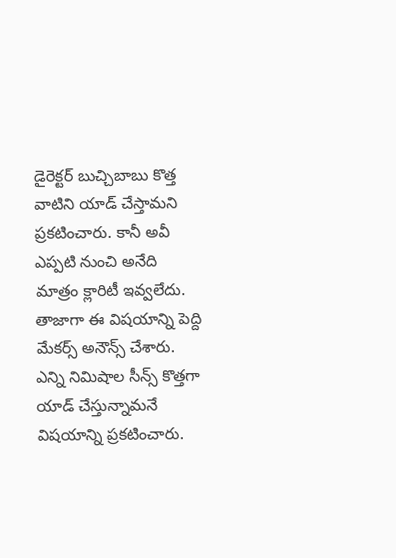డైరెక్టర్ బుచ్చిబాబు కొత్త వాటిని యాడ్ చేస్తామని ప్రకటించారు. కానీ అవీ ఎప్పటి నుంచి అనేది మాత్రం క్లారిటీ ఇవ్వలేదు. తాజాగా ఈ విషయాన్ని పెద్ది మేకర్స్ అనౌన్స్ చేశారు. ఎన్ని నిమిషాల సీన్స్‌ కొత్తగా యాడ్ చేస్తున్నామనే విషయాన్ని ప్రకటించారు.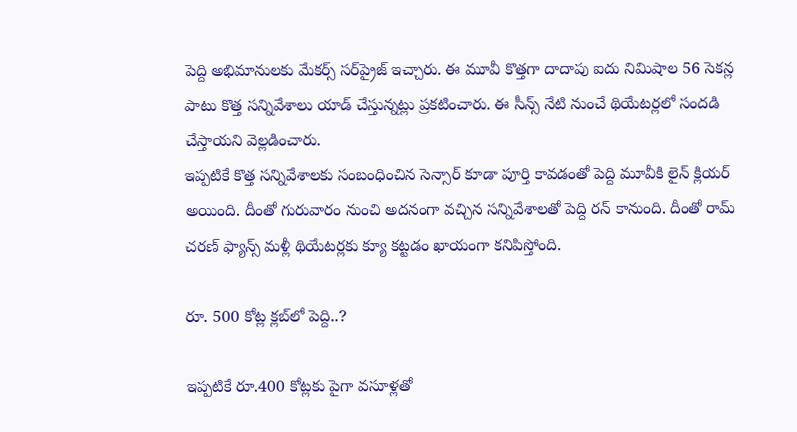పెద్ది అభిమానులకు మేకర్స్ సర్‌ప్రైజ్ ఇచ్చారు. ఈ మూవీ కొత్తగా దాదాపు ఐదు నిమిషాల 56 సెకన్ల పాటు కొత్త సన్నివేశాలు యాడ్ చేస్తున్నట్లు ప్రకటించారు. ఈ సీన్స్‌ నేటి నుంచే థియేటర్లలో సందడి చేస్తాయని వెల్లడించారు.
ఇప్పటికే కొత్త సన్నివేశాలకు సంబంధించిన సెన్సార్‌ కూడా పూర్తి కావడంతో పెద్ది మూవీకి లైన్ క్లియర్ అయింది. దీంతో గురువారం నుంచి అదనంగా వచ్చిన సన్నివేశాలతో పెద్ది రన్ కానుంది. దీంతో రామ్ చరణ్ ఫ్యాన్స్ మళ్లీ థియేటర్లకు క్యూ కట్టడం ఖాయంగా కనిపిస్తోంది.

రూ. 500 కోట్ల క్లబ్‌లో పెద్ది..?

ఇప్పటికే రూ.400 కోట్లకు పైగా వసూళ్లతో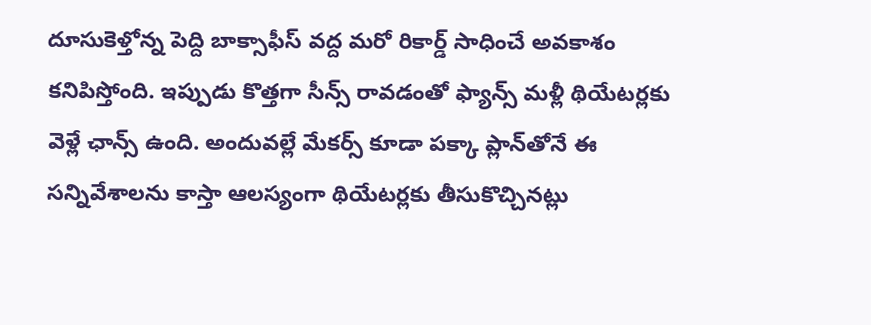దూసుకెళ్తోన్న పెద్ది బాక్సాఫీస్ వద్ద మరో రికార్డ్ సాధించే అవకాశం కనిపిస్తోంది. ఇప్పుడు కొత్తగా సీన్స్ రావడంతో ఫ్యాన్స్ మళ్లీ థియేటర్లకు వెళ్లే ఛాన్స్ ఉంది. అందువల్లే మేకర్స్ కూడా పక్కా ప్లాన్‌తోనే ఈ సన్నివేశాలను కాస్తా ఆలస్యంగా థియేటర్లకు తీసుకొచ్చినట్లు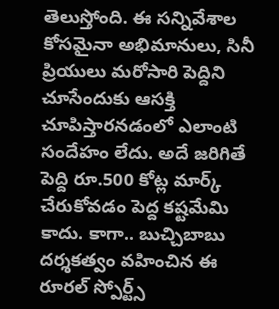తెలుస్తోంది. ఈ సన్నివేశాల కోసమైనా అభిమానులు, సినీ ప్రియులు మరోసారి పెద్దిని చూసేందుకు ఆసక్తి చూపిస్తారనడంలో ఎలాంటి సందేహం లేదు. అదే జరిగితే పెద్ది రూ.500 కోట్ల మార్క్ చేరుకోవడం పెద్ద కష్టమేమి కాదు. కాగా.. బుచ్చిబాబు దర్శకత్వం వహించిన ఈ రూరల్ స్పోర్ట్స్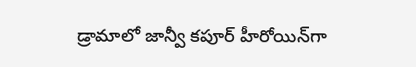డ్రామాలో జాన్వీ కపూర్ హీరోయిన్‌గా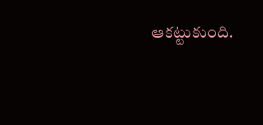ఆకట్టుకుంది.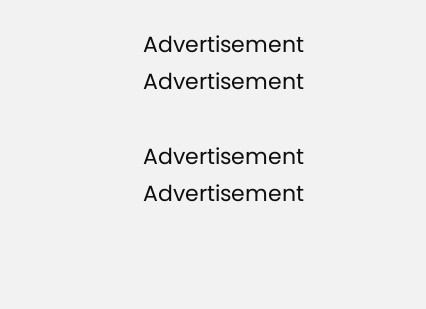Advertisement
Advertisement

Advertisement
Advertisement